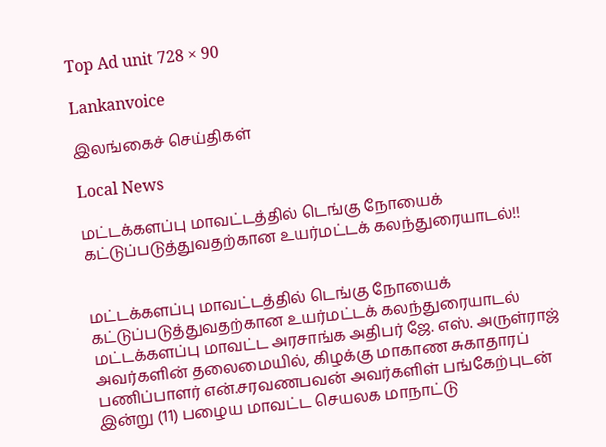Top Ad unit 728 × 90

Lankanvoice

இலங்கைச் செய்திகள்

Local News

மட்டக்களப்பு மாவட்டத்தில் டெங்கு நோயைக் கட்டுப்படுத்துவதற்கான உயர்மட்டக் கலந்துரையாடல்!!


மட்டக்களப்பு மாவட்டத்தில் டெங்கு நோயைக் கட்டுப்படுத்துவதற்கான உயர்மட்டக் கலந்துரையாடல் மட்டக்களப்பு மாவட்ட அரசாங்க அதிபர் ஜே. எஸ். அருள்ராஜ் அவர்களின் தலைமையில், கிழக்கு மாகாண சுகாதாரப் பணிப்பாளர் என்.சரவணபவன் அவர்களிள் பங்கேற்புடன் இன்று (11) பழைய மாவட்ட செயலக மாநாட்டு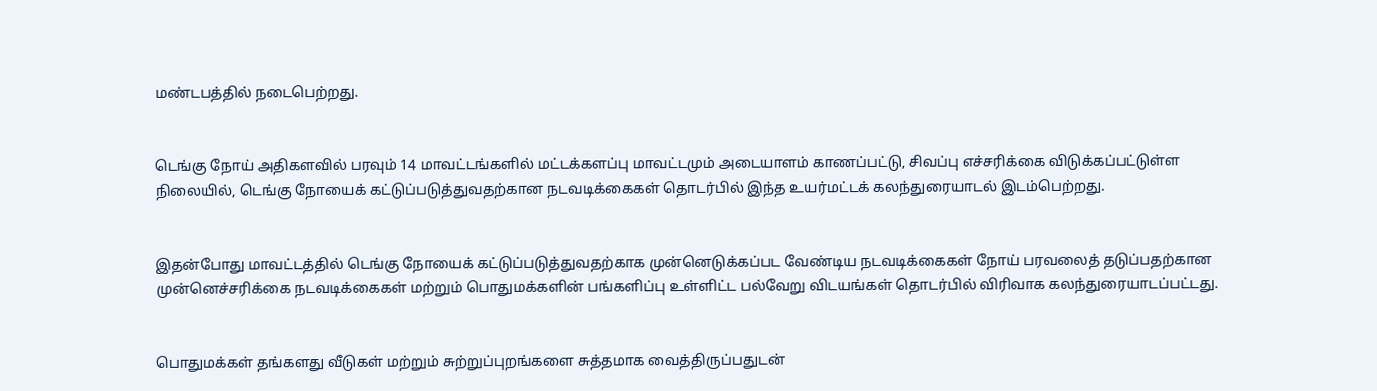மண்டபத்தில் நடைபெற்றது.


டெங்கு நோய் அதிகளவில் பரவும் 14 மாவட்டங்களில் மட்டக்களப்பு மாவட்டமும் அடையாளம் காணப்பட்டு, சிவப்பு எச்சரிக்கை விடுக்கப்பட்டுள்ள நிலையில், டெங்கு நோயைக் கட்டுப்படுத்துவதற்கான நடவடிக்கைகள் தொடர்பில் இந்த உயர்மட்டக் கலந்துரையாடல் இடம்பெற்றது.


இதன்போது மாவட்டத்தில் டெங்கு நோயைக் கட்டுப்படுத்துவதற்காக முன்னெடுக்கப்பட வேண்டிய நடவடிக்கைகள் நோய் பரவலைத் தடுப்பதற்கான முன்னெச்சரிக்கை நடவடிக்கைகள் மற்றும் பொதுமக்களின் பங்களிப்பு உள்ளிட்ட பல்வேறு விடயங்கள் தொடர்பில் விரிவாக கலந்துரையாடப்பட்டது.


பொதுமக்கள் தங்களது வீடுகள் மற்றும் சுற்றுப்புறங்களை சுத்தமாக வைத்திருப்பதுடன்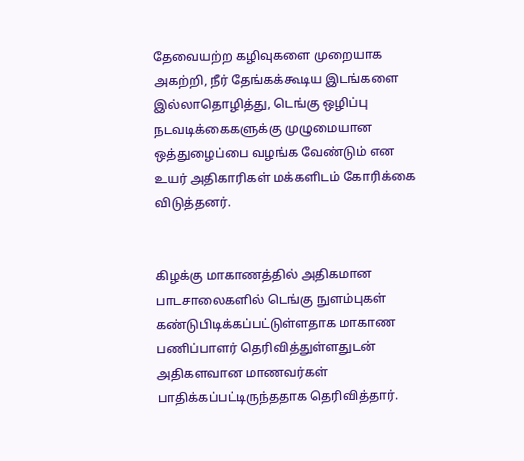தேவையற்ற கழிவுகளை முறையாக அகற்றி, நீர் தேங்கக்கூடிய இடங்களை இல்லாதொழித்து, டெங்கு ஒழிப்பு நடவடிக்கைகளுக்கு முழுமையான ஒத்துழைப்பை வழங்க வேண்டும் என உயர் அதிகாரிகள் மக்களிடம் கோரிக்கை விடுத்தனர்.


கிழக்கு மாகாணத்தில் அதிகமான பாடசாலைகளில் டெங்கு நுளம்புகள் கண்டுபிடிக்கப்பட்டுள்ளதாக மாகாண பணிப்பாளர் தெரிவித்துள்ளதுடன் அதிகளவான மாணவர்கள் பாதிக்கப்பட்டிருந்ததாக தெரிவித்தார்.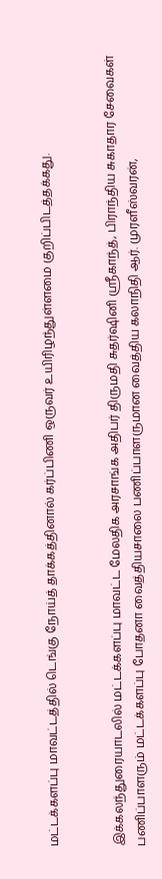மட்டக்களப்பு மாவட்டத்தில் டெங்கு நோய்த் தாக்கத்தினால் கர்ப்பிணி ஒருவர் உயிரிழந்துள்ளமை குறிப்பிடத்தக்கது.


இக்கலந்துரையாடலில் மட்டக்களப்பு மாவட்ட மேலதிக அரசாங்க அதிபர் திருமதி சுதர்ஷினி ஸ்ரீகாந்த், பிராந்திய சுகாதார சேவைகள் பணிப்பாளரும் மட்டக்களப்பு போதனா வைத்தியசாலை பணிப்பாளருமான வைத்திய கலாநிதி ஆர். முரளீஸ்வரன்,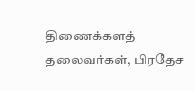திணைக்களத் தலைவர்கள், பிரதேச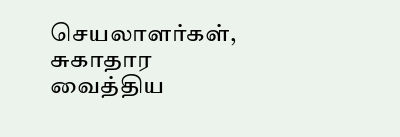செயலாளர்கள், சுகாதார வைத்திய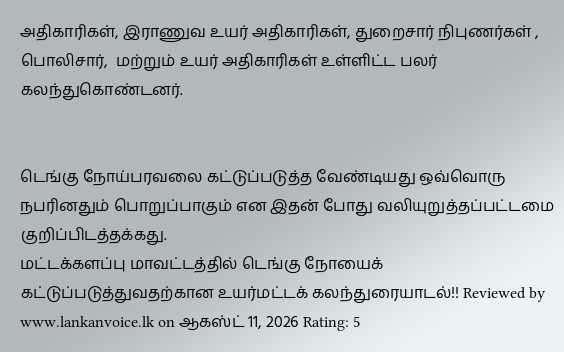அதிகாரிகள், இராணுவ உயர் அதிகாரிகள், துறைசார் நிபுணர்கள் , பொலிசார்,  மற்றும் உயர் அதிகாரிகள் உள்ளிட்ட பலர் கலந்துகொண்டனர்.


டெங்கு நோய்பரவலை கட்டுப்படுத்த வேண்டியது ஒவ்வொரு நபரினதும் பொறுப்பாகும் என இதன் போது வலியுறுத்தப்பட்டமை குறிப்பிடத்தக்கது.
மட்டக்களப்பு மாவட்டத்தில் டெங்கு நோயைக் கட்டுப்படுத்துவதற்கான உயர்மட்டக் கலந்துரையாடல்!! Reviewed by www.lankanvoice.lk on ஆகஸ்ட் 11, 2026 Rating: 5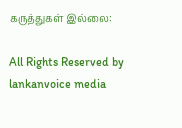கருத்துகள் இல்லை:

All Rights Reserved by lankanvoice media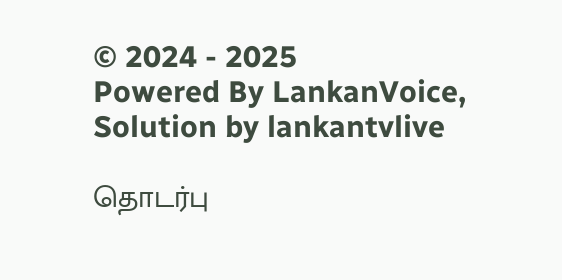© 2024 - 2025
Powered By LankanVoice, Solution by lankantvlive

தொடர்பு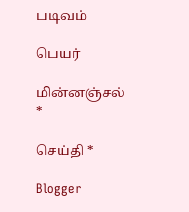படிவம்

பெயர்

மின்னஞ்சல் *

செய்தி *

Blogger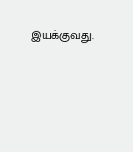இயக்குவது.